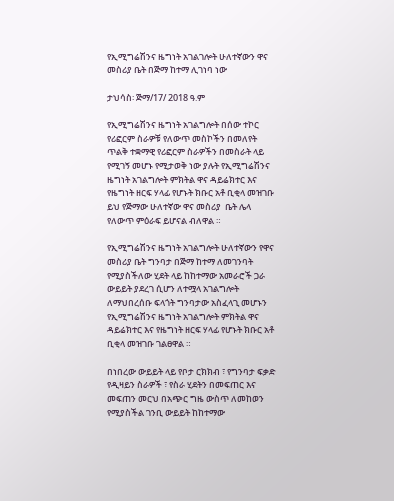የኢሚግሬሽንና ዜግነት አገልገሎት ሁለተኛውን ዋና መስሪያ ቤት በጅማ ከተማ ሊገነባ ነው

ታህሳስ፡ ጅማ/17/ 2018 ዓ.ም

የኢሚግሬሽንና ዜግነት አገልግሎት በሰው ተኮር የሪፎርም ስራዎቹ የለውጥ መስኮችን በመለየት ጥልቅ ተቋማዊ የሪፎርም ስራዎችን በመስራት ላይ የሚገኝ መሆኑ የሚታወቅ ነው ያሉት የኢሚግሬሽንና ዜግነት አገልግሎት ምክትል ዋና ዳይሬክተር እና የዜግነት ዘርፍ ሃላፊ የሆኑት ክቡር አቶ ቢቂላ መዝገቡ ይህ የጅማው ሁለተኛው ዋና መስሪያ  ቤት ሌላ የለውጥ ምዕራፍ ይሆናል ብለዋል ።

የኢሚግሬሽንና ዜግነት አገልግሎት ሁለተኛውን የዋና መስሪያ ቤት ግንባታ በጅማ ከተማ ለመገንባት የሚያስችለው ሂደት ላይ ከከተማው አመራሮች ጋራ ውይይት ያደረገ ሲሆን ለተሟላ አገልግሎት ለማህበረሰቡ ፍላጎት ግንባታው አስፈላጊ መሆኑን የኢሚግሬሽንና ዜግነት አገልግሎት ምክትል ዋና ዳይሬክተር እና የዜግነት ዘርፍ ሃላፊ የሆኑት ክቡር አቶ ቢቂላ መዝገቡ ገልፀዋል ።

በነበረው ውይይት ላይ የቦታ ርክክብ ፣ የግንባታ ፍቃድ የዲዛይን ስራዎች ፣ የስራ ሂደትን በመፍጠር እና መፍጠን መርህ በአጭር ግዜ ውስጥ ለመከወን የሚያስችል ገንቢ ውይይት ከከተማው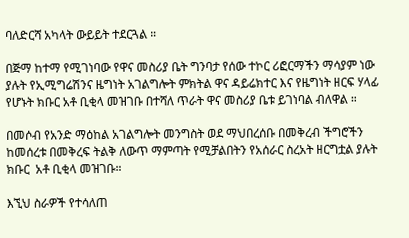ባለድርሻ አካላት ውይይት ተደርጓል ።

በጅማ ከተማ የሚገነባው የዋና መስሪያ ቤት ግንባታ የሰው ተኮር ሪፎርማችን ማሳያም ነው ያሉት የኢሚግሬሽንና ዜግነት አገልግሎት ምክትል ዋና ዳይሬክተር እና የዜግነት ዘርፍ ሃላፊ የሆኑት ክቡር አቶ ቢቂላ መዝገቡ በተሻለ ጥራት ዋና መስሪያ ቤቱ ይገነባል ብለዋል ።

በመሶብ የአንድ ማዕከል አገልግሎት መንግስት ወደ ማህበረሰቡ በመቅረብ ችግሮችን ከመሰረቱ በመቅረፍ ትልቅ ለውጥ ማምጣት የሚቻልበትን የአሰራር ስረአት ዘርግቷል ያሉት ክቡር  አቶ ቢቂላ መዝገቡ።

እኚህ ስራዎች የተሳለጠ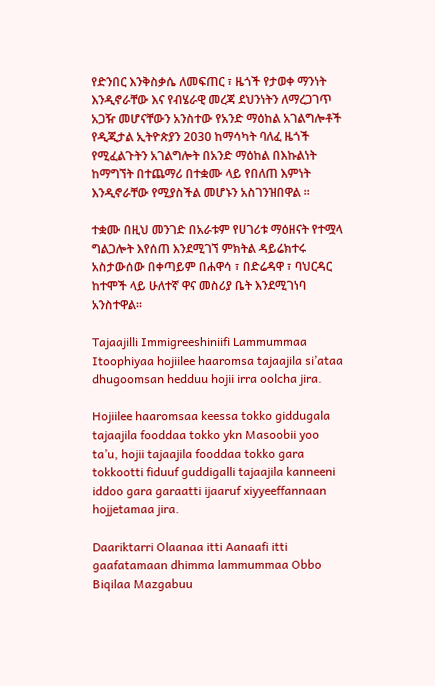የድንበር እንቅስቃሴ ለመፍጠር ፣ ዜጎች የታወቀ ማንነት እንዲኖራቸው እና የብሄራዊ መረጃ ደህንነትን ለማረጋገጥ አጋዥ መሆናቸውን አንስተው የአንድ ማዕከል አገልግሎቶች የዲጂታል ኢትዮጵያን 2030 ከማሳካት ባለፈ ዜጎች የሚፈልጉትን አገልግሎት በአንድ ማዕከል በእኩልነት ከማግኘት በተጨማሪ በተቋሙ ላይ የበለጠ እምነት እንዲኖራቸው የሚያስችል መሆኑን አስገንዝበዋል ።

ተቋሙ በዚህ መንገድ በአራቱም የሀገሪቱ ማዕዘናት የተሟላ ግልጋሎት እየሰጠ እንደሚገኘ ምክትል ዳይሬክተሩ አስታውሰው በቀጣይም በሐዋሳ ፣ በድሬዳዋ ፣ ባህርዳር ከተሞች ላይ ሁለተኛ ዋና መስሪያ ቤት እንደሚገነባ አንስተዋል።

Tajaajilli Immigreeshiniifi Lammummaa Itoophiyaa hojiilee haaromsa tajaajila si’ataa dhugoomsan hedduu hojii irra oolcha jira.

Hojiilee haaromsaa keessa tokko giddugala tajaajila fooddaa tokko ykn Masoobii yoo ta’u, hojii tajaajila fooddaa tokko gara tokkootti fiduuf guddigalli tajaajila kanneeni iddoo gara garaatti ijaaruf xiyyeeffannaan hojjetamaa jira.

Daariktarri Olaanaa itti Aanaafi itti gaafatamaan dhimma lammummaa Obbo Biqilaa Mazgabuu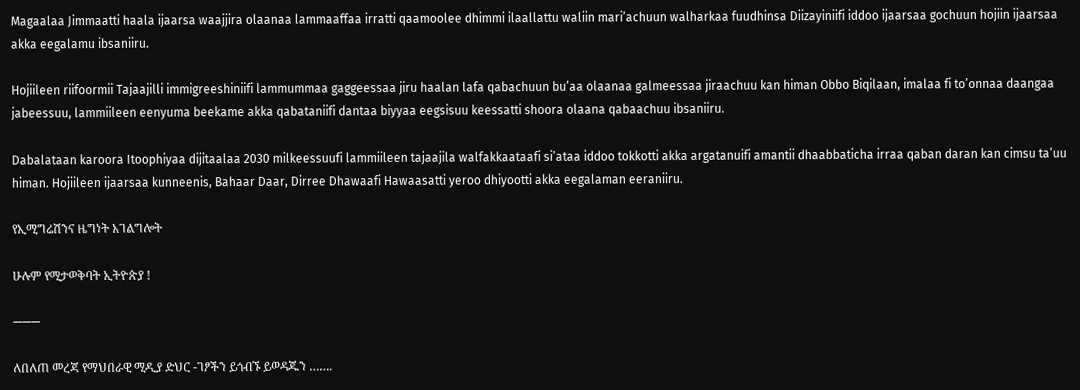Magaalaa Jimmaatti haala ijaarsa waajjira olaanaa lammaaffaa irratti qaamoolee dhimmi ilaallattu waliin mari’achuun walharkaa fuudhinsa Diizayiniifi iddoo ijaarsaa gochuun hojiin ijaarsaa akka eegalamu ibsaniiru.

Hojiileen riifoormii Tajaajilli immigreeshiniifi lammummaa gaggeessaa jiru haalan lafa qabachuun bu’aa olaanaa galmeessaa jiraachuu kan himan Obbo Biqilaan, imalaa fi to’onnaa daangaa jabeessuu, lammiileen eenyuma beekame akka qabataniifi dantaa biyyaa eegsisuu keessatti shoora olaana qabaachuu ibsaniiru.

Dabalataan karoora Itoophiyaa dijitaalaa 2030 milkeessuufi lammiileen tajaajila walfakkaataafi si’ataa iddoo tokkotti akka argatanuifi amantii dhaabbaticha irraa qaban daran kan cimsu ta’uu himan. Hojiileen ijaarsaa kunneenis, Bahaar Daar, Dirree Dhawaafi Hawaasatti yeroo dhiyootti akka eegalaman eeraniiru.

የኢሚግሬሽንና ዜግነት አገልግሎት

ሁሉም የሚታወቅባት ኢትዮጵያ !

———

ለበለጠ መረጃ የማህበራዊ ሚዲያ ድህር -ገፆችን ይጎብኙ ይወዳጁን …….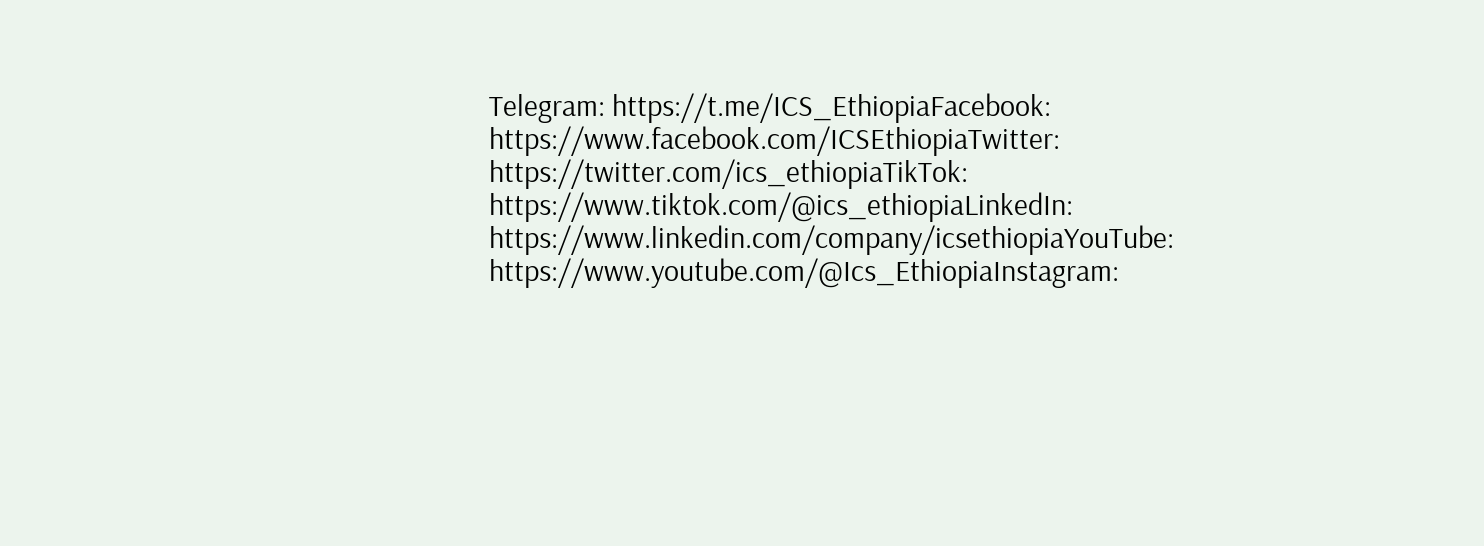Telegram: https://t.me/ICS_EthiopiaFacebook: https://www.facebook.com/ICSEthiopiaTwitter: https://twitter.com/ics_ethiopiaTikTok: https://www.tiktok.com/@ics_ethiopiaLinkedIn: https://www.linkedin.com/company/icsethiopiaYouTube: https://www.youtube.com/@Ics_EthiopiaInstagram: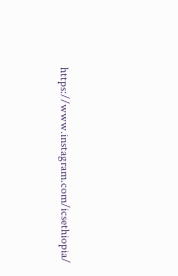https://www.instagram.com/icsethiopia/